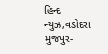હિન્દ ન્યુઝ,વડોદરા
મુજપુર-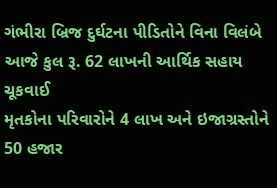ગંભીરા બ્રિજ દુર્ઘટના પીડિતોને વિના વિલંબે આજે કુલ રૂ. 62 લાખની આર્થિક સહાય ચૂકવાઈ
મૃતકોના પરિવારોને 4 લાખ અને ઇજાગ્રસ્તોને 50 હજાર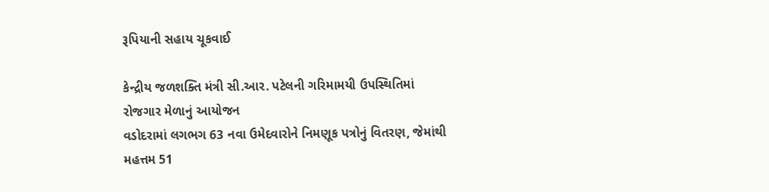રૂપિયાની સહાય ચૂકવાઈ

કેન્દ્રીય જળશક્તિ મંત્રી સી.આર. પટેલની ગરિમામયી ઉપસ્થિતિમાં રોજગાર મેળાનું આયોજન
વડોદરામાં લગભગ 63 નવા ઉમેદવારોને નિમણૂક પત્રોનું વિતરણ, જેમાંથી મહત્તમ 51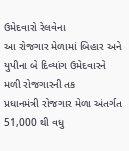ઉમેદવારો રેલવેના
આ રોજગાર મેળામાં બિહાર અને યુપીના બે દિવ્યાંગ ઉમેદવારને મળી રોજગારની તક
પ્રધાનમંત્રી રોજગાર મેળા અંતર્ગત 51,000 થી વધુ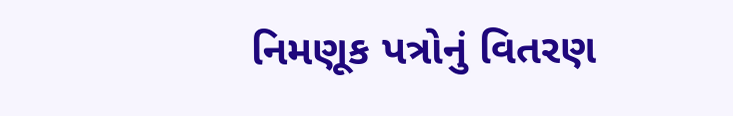નિમણૂક પત્રોનું વિતરણ